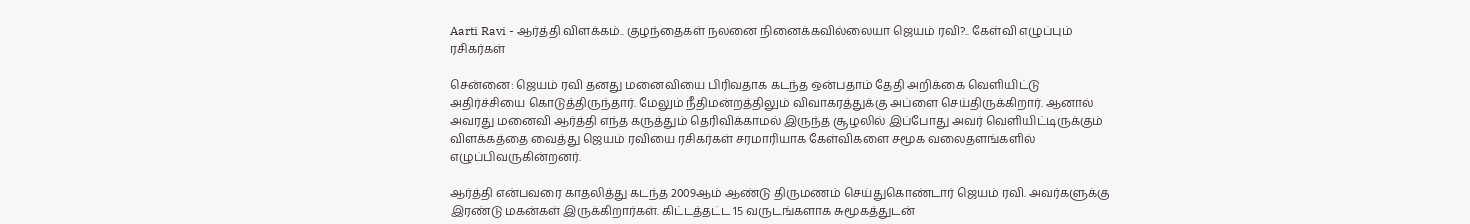Aarti Ravi - ஆர்த்தி விளக்கம்.. குழந்தைகள் நலனை நினைக்கவில்லையா ஜெயம் ரவி?.. கேள்வி எழுப்பும் ரசிகர்கள்

சென்னை: ஜெயம் ரவி தனது மனைவியை பிரிவதாக கடந்த ஒன்பதாம் தேதி அறிக்கை வெளியிட்டு அதிர்ச்சியை கொடுத்திருந்தார். மேலும் நீதிமன்றத்திலும் விவாகரத்துக்கு அப்ளை செய்திருக்கிறார். ஆனால் அவரது மனைவி ஆர்த்தி எந்த கருத்தும் தெரிவிக்காமல் இருந்த சூழலில் இப்போது அவர் வெளியிட்டிருக்கும் விளக்கத்தை வைத்து ஜெயம் ரவியை ரசிகர்கள் சரமாரியாக கேள்விகளை சமூக வலைதளங்களில் எழுப்பிவருகின்றனர்.

ஆர்த்தி என்பவரை காதலித்து கடந்த 2009ஆம் ஆண்டு திருமணம் செய்துகொண்டார் ஜெயம் ரவி. அவர்களுக்கு இரண்டு மகன்கள் இருக்கிறார்கள். கிட்டத்தட்ட 15 வருடங்களாக சுமூகத்துடன்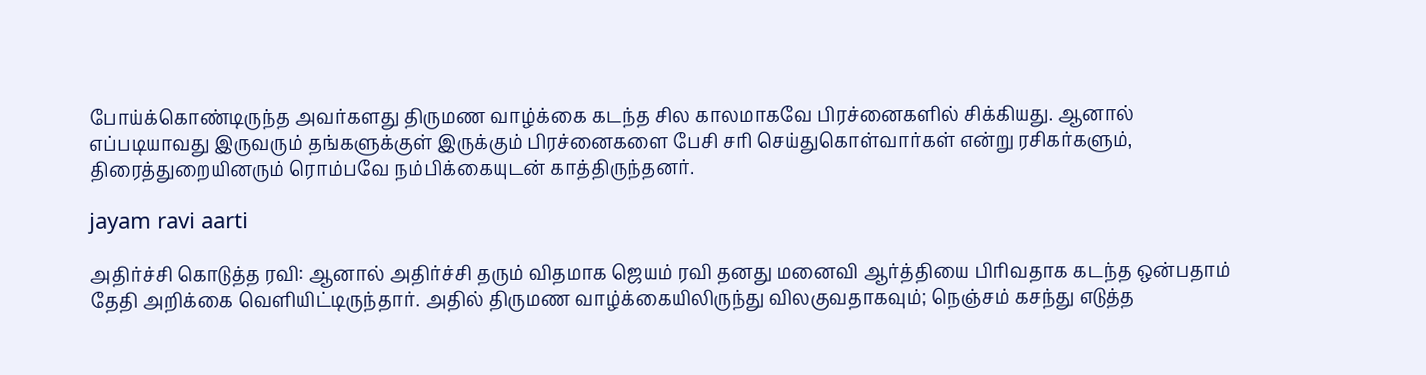போய்க்கொண்டிருந்த அவர்களது திருமண வாழ்க்கை கடந்த சில காலமாகவே பிரச்னைகளில் சிக்கியது. ஆனால் எப்படியாவது இருவரும் தங்களுக்குள் இருக்கும் பிரச்னைகளை பேசி சரி செய்துகொள்வார்கள் என்று ரசிகர்களும், திரைத்துறையினரும் ரொம்பவே நம்பிக்கையுடன் காத்திருந்தனர்.

jayam ravi aarti

அதிர்ச்சி கொடுத்த ரவி: ஆனால் அதிர்ச்சி தரும் விதமாக ஜெயம் ரவி தனது மனைவி ஆர்த்தியை பிரிவதாக கடந்த ஒன்பதாம் தேதி அறிக்கை வெளியிட்டிருந்தார். அதில் திருமண வாழ்க்கையிலிருந்து விலகுவதாகவும்; நெஞ்சம் கசந்து எடுத்த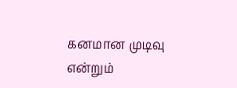கனமான முடிவு என்றும்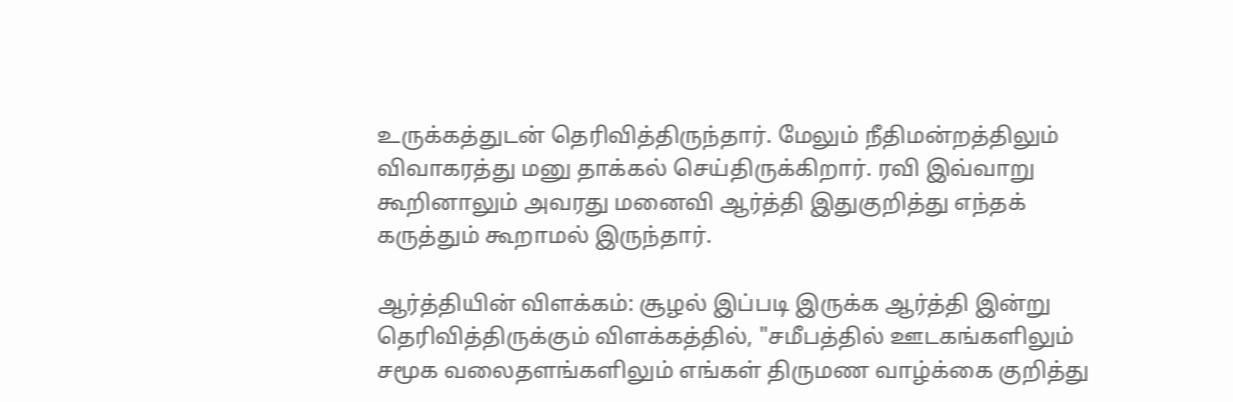உருக்கத்துடன் தெரிவித்திருந்தார். மேலும் நீதிமன்றத்திலும் விவாகரத்து மனு தாக்கல் செய்திருக்கிறார். ரவி இவ்வாறு கூறினாலும் அவரது மனைவி ஆர்த்தி இதுகுறித்து எந்தக் கருத்தும் கூறாமல் இருந்தார்.

ஆர்த்தியின் விளக்கம்: சூழல் இப்படி இருக்க ஆர்த்தி இன்று தெரிவித்திருக்கும் விளக்கத்தில், "சமீபத்தில் ஊடகங்களிலும் சமூக வலைதளங்களிலும் எங்கள் திருமண வாழ்க்கை குறித்து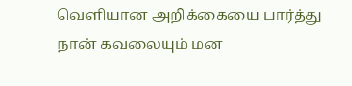வெளியான அறிக்கையை பார்த்து நான் கவலையும் மன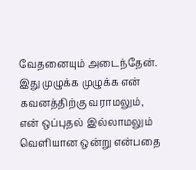வேதனையும் அடைந்தேன். இது முழுக்க முழுக்க என் கவனத்திற்கு வராமலும், என் ஒப்புதல் இல்லாமலும் வெளியான ஒன்று என்பதை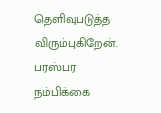தெளிவுபடுத்த விரும்புகிறேன். பரஸ்பர நம்பிக்கை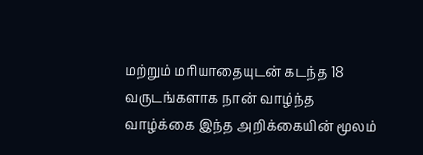மற்றும் மரியாதையுடன் கடந்த 18 வருடங்களாக நான் வாழ்ந்த வாழ்க்கை இந்த அறிக்கையின் மூலம்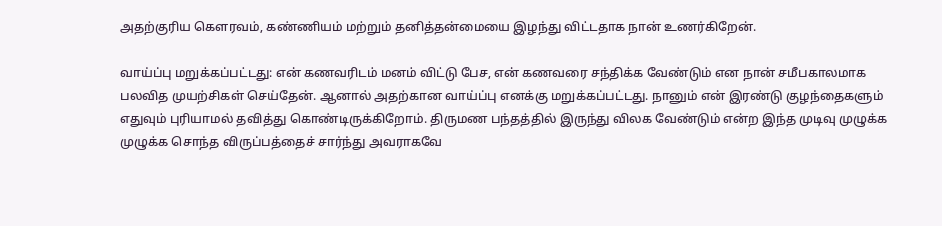அதற்குரிய கௌரவம், கண்ணியம் மற்றும் தனித்தன்மையை இழந்து விட்டதாக நான் உணர்கிறேன்.

வாய்ப்பு மறுக்கப்பட்டது: என் கணவரிடம் மனம் விட்டு பேச, என் கணவரை சந்திக்க வேண்டும் என நான் சமீபகாலமாக பலவித முயற்சிகள் செய்தேன். ஆனால் அதற்கான வாய்ப்பு எனக்கு மறுக்கப்பட்டது. நானும் என் இரண்டு குழந்தைகளும் எதுவும் புரியாமல் தவித்து கொண்டிருக்கிறோம். திருமண பந்தத்தில் இருந்து விலக வேண்டும் என்ற இந்த முடிவு முழுக்க முழுக்க சொந்த விருப்பத்தைச் சார்ந்து அவராகவே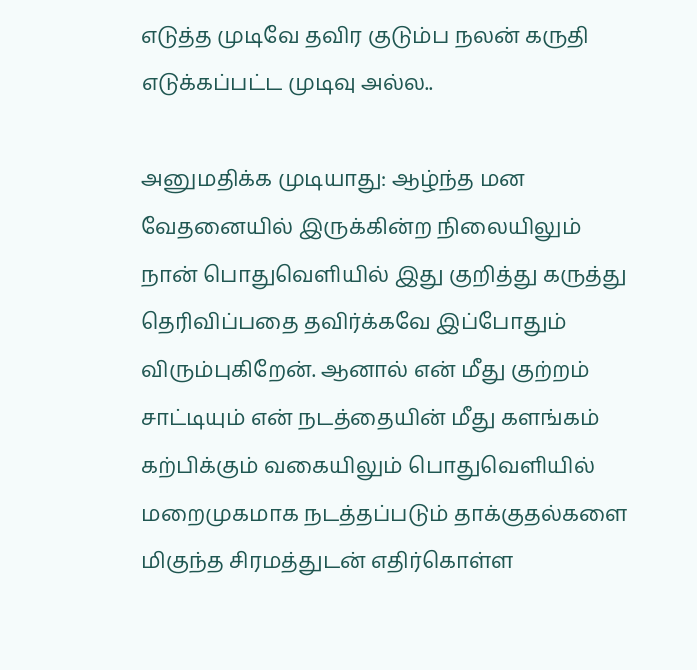எடுத்த முடிவே தவிர குடும்ப நலன் கருதி எடுக்கப்பட்ட முடிவு அல்ல..

அனுமதிக்க முடியாது: ஆழ்ந்த மன வேதனையில் இருக்கின்ற நிலையிலும் நான் பொதுவெளியில் இது குறித்து கருத்து தெரிவிப்பதை தவிர்க்கவே இப்போதும் விரும்புகிறேன். ஆனால் என் மீது குற்றம் சாட்டியும் என் நடத்தையின் மீது களங்கம் கற்பிக்கும் வகையிலும் பொதுவெளியில் மறைமுகமாக நடத்தப்படும் தாக்குதல்களை மிகுந்த சிரமத்துடன் எதிர்கொள்ள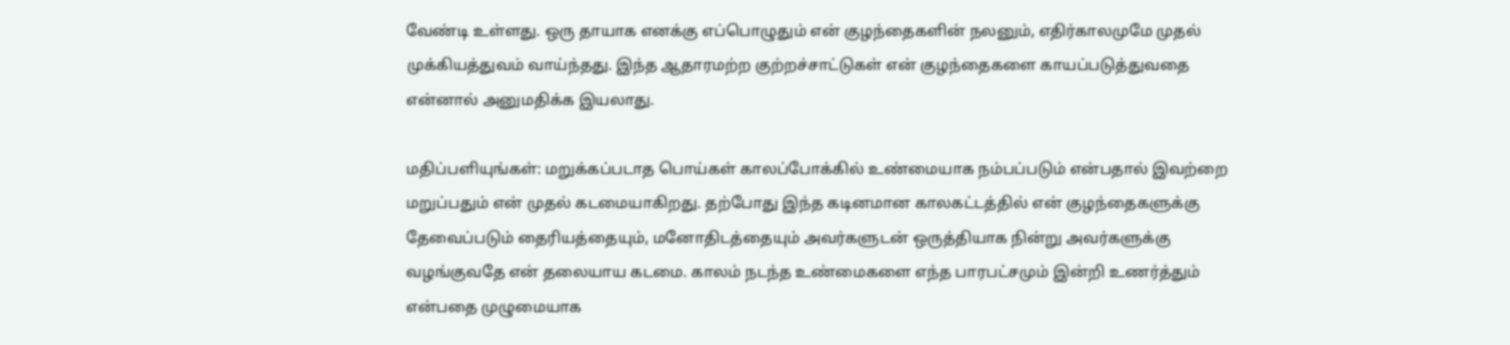வேண்டி உள்ளது. ஒரு தாயாக எனக்கு எப்பொழுதும் என் குழந்தைகளின் நலனும், எதிர்காலமுமே முதல் முக்கியத்துவம் வாய்ந்தது. இந்த ஆதாரமற்ற குற்றச்சாட்டுகள் என் குழந்தைகளை காயப்படுத்துவதை என்னால் அனுமதிக்க இயலாது.

மதிப்பளியுங்கள்: மறுக்கப்படாத பொய்கள் காலப்போக்கில் உண்மையாக நம்பப்படும் என்பதால் இவற்றை மறுப்பதும் என் முதல் கடமையாகிறது. தற்போது இந்த கடினமான காலகட்டத்தில் என் குழந்தைகளுக்கு தேவைப்படும் தைரியத்தையும், மனோதிடத்தையும் அவர்களுடன் ஒருத்தியாக நின்று அவர்களுக்கு வழங்குவதே என் தலையாய கடமை. காலம் நடந்த உண்மைகளை எந்த பாரபட்சமும் இன்றி உணர்த்தும் என்பதை முழுமையாக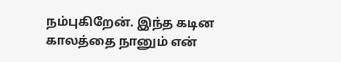நம்புகிறேன். இந்த கடின காலத்தை நானும் என்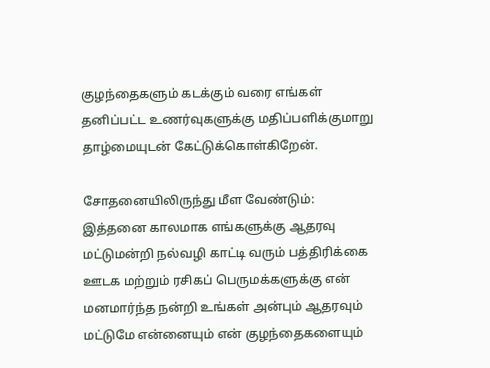குழந்தைகளும் கடக்கும் வரை எங்கள் தனிப்பட்ட உணர்வுகளுக்கு மதிப்பளிக்குமாறு தாழ்மையுடன் கேட்டுக்கொள்கிறேன்.

சோதனையிலிருந்து மீள வேண்டும்: இத்தனை காலமாக எங்களுக்கு ஆதரவு மட்டுமன்றி நல்வழி காட்டி வரும் பத்திரிக்கை ஊடக மற்றும் ரசிகப் பெருமக்களுக்கு என் மனமார்ந்த நன்றி உங்கள் அன்பும் ஆதரவும் மட்டுமே என்னையும் என் குழந்தைகளையும்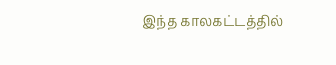இந்த காலகட்டத்தில்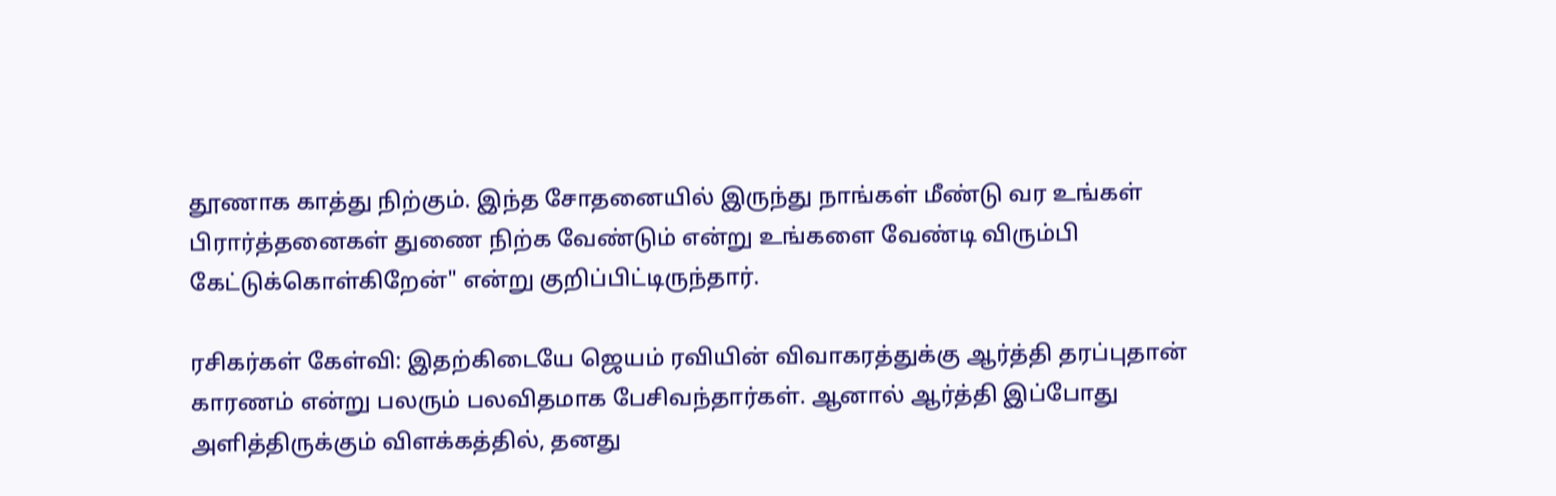தூணாக காத்து நிற்கும். இந்த சோதனையில் இருந்து நாங்கள் மீண்டு வர உங்கள் பிரார்த்தனைகள் துணை நிற்க வேண்டும் என்று உங்களை வேண்டி விரும்பி கேட்டுக்கொள்கிறேன்" என்று குறிப்பிட்டிருந்தார்.

ரசிகர்கள் கேள்வி: இதற்கிடையே ஜெயம் ரவியின் விவாகரத்துக்கு ஆர்த்தி தரப்புதான் காரணம் என்று பலரும் பலவிதமாக பேசிவந்தார்கள். ஆனால் ஆர்த்தி இப்போது அளித்திருக்கும் விளக்கத்தில், தனது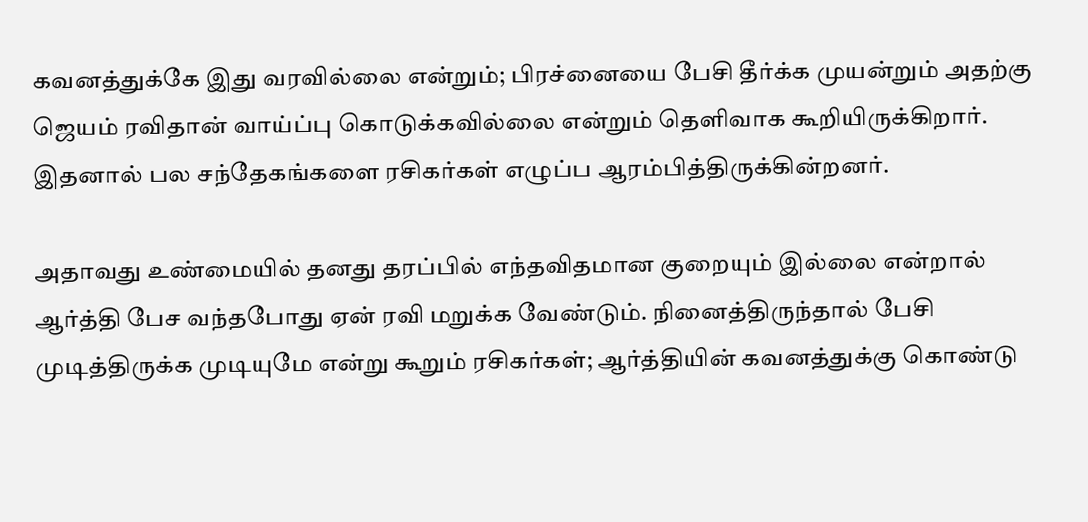கவனத்துக்கே இது வரவில்லை என்றும்; பிரச்னையை பேசி தீர்க்க முயன்றும் அதற்கு ஜெயம் ரவிதான் வாய்ப்பு கொடுக்கவில்லை என்றும் தெளிவாக கூறியிருக்கிறார். இதனால் பல சந்தேகங்களை ரசிகர்கள் எழுப்ப ஆரம்பித்திருக்கின்றனர்.

அதாவது உண்மையில் தனது தரப்பில் எந்தவிதமான குறையும் இல்லை என்றால் ஆர்த்தி பேச வந்தபோது ஏன் ரவி மறுக்க வேண்டும். நினைத்திருந்தால் பேசி முடித்திருக்க முடியுமே என்று கூறும் ரசிகர்கள்; ஆர்த்தியின் கவனத்துக்கு கொண்டு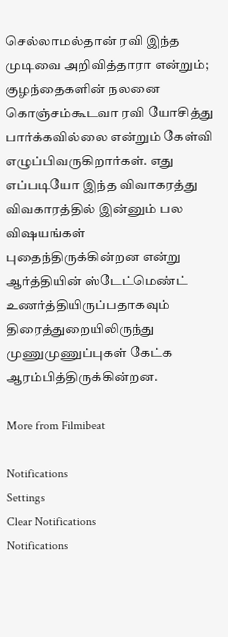செல்லாமல்தான் ரவி இந்த முடிவை அறிவித்தாரா என்றும்; குழந்தைகளின் நலனை கொஞ்சம்கூடவா ரவி யோசித்து பார்க்கவில்லை என்றும் கேள்வி எழுப்பிவருகிறார்கள். எது எப்படியோ இந்த விவாகரத்து விவகாரத்தில் இன்னும் பல விஷயங்கள் புதைந்திருக்கின்றன என்று ஆர்த்தியின் ஸ்டேட்மெண்ட் உணர்த்தியிருப்பதாகவும் திரைத்துறையிலிருந்து முணுமுணுப்புகள் கேட்க ஆரம்பித்திருக்கின்றன.

More from Filmibeat

Notifications
Settings
Clear Notifications
Notifications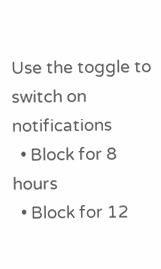Use the toggle to switch on notifications
  • Block for 8 hours
  • Block for 12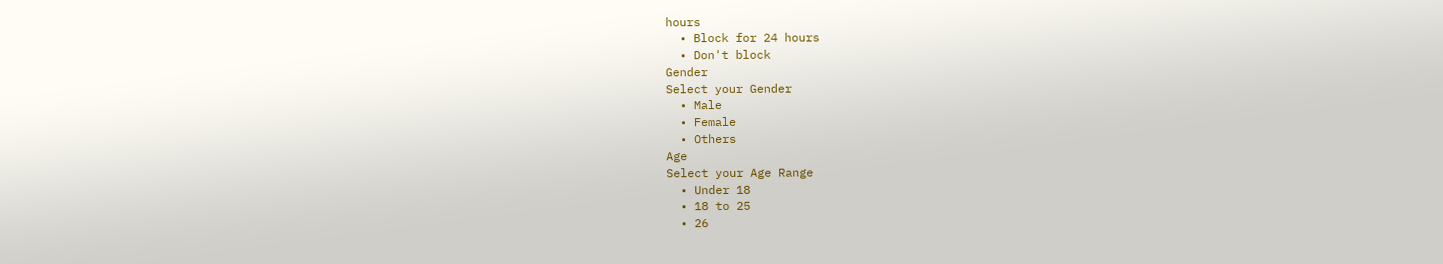hours
  • Block for 24 hours
  • Don't block
Gender
Select your Gender
  • Male
  • Female
  • Others
Age
Select your Age Range
  • Under 18
  • 18 to 25
  • 26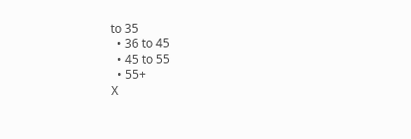to 35
  • 36 to 45
  • 45 to 55
  • 55+
X